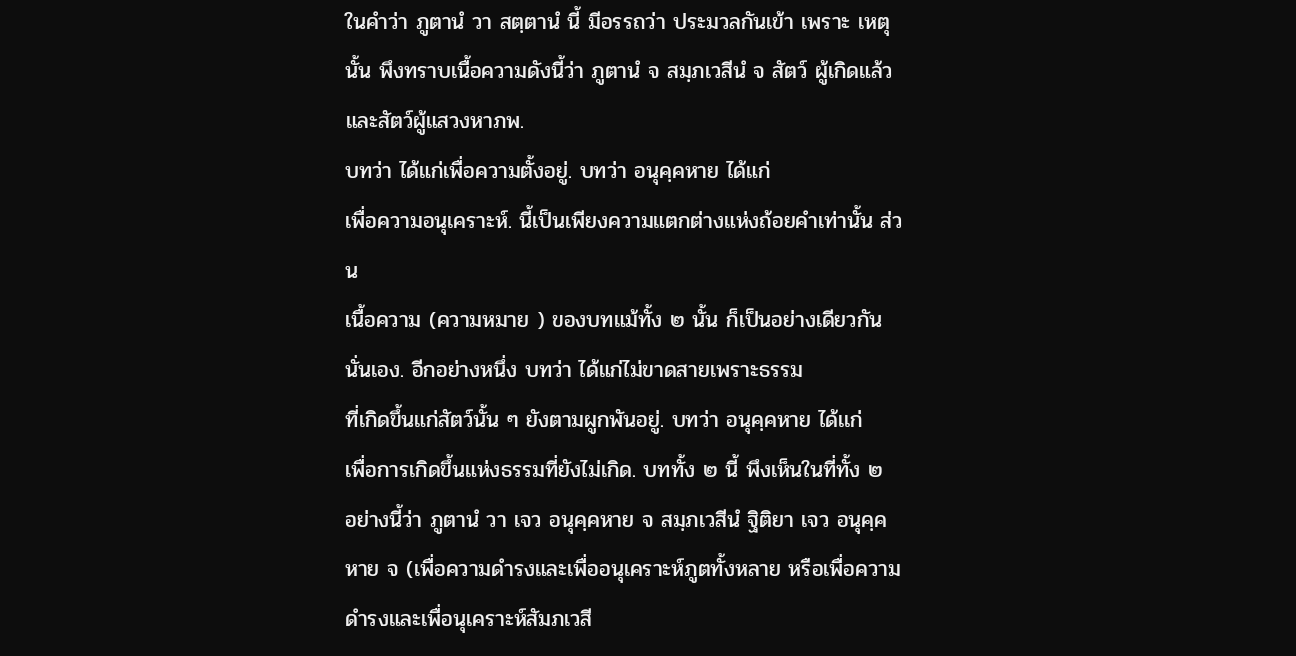ในคำว่า ภูตานํ วา สตฺตานํ นี้ มีอรรถว่า ประมวลกันเข้า เพราะ เหตุนั้น พึงทราบเนื้อความดังนี้ว่า ภูตานํ จ สมฺภเวสีนํ จ สัตว์ ผู้เกิดแล้ว และสัตว์ผู้แสวงหาภพ.
บทว่า ได้แก่เพื่อความตั้งอยู่. บทว่า อนุคฺคหาย ได้แก่
เพื่อความอนุเคราะห์. นี้เป็นเพียงความแตกต่างแห่งถ้อยคำเท่านั้น ส่วน
เนื้อความ (ความหมาย ) ของบทแม้ทั้ง ๒ นั้น ก็เป็นอย่างเดียวกัน
นั่นเอง. อีกอย่างหนึ่ง บทว่า ได้แก่ไม่ขาดสายเพราะธรรม
ที่เกิดขึ้นแก่สัตว์นั้น ๆ ยังตามผูกพันอยู่. บทว่า อนุคฺคหาย ได้เเก่
เพื่อการเกิดขึ้นแห่งธรรมที่ยังไม่เกิด. บททั้ง ๒ นี้ พึงเห็นในที่ทั้ง ๒
อย่างนี้ว่า ภูตานํ วา เจว อนุคฺคหาย จ สมฺภเวสีนํ ฐิติยา เจว อนุคฺคหาย จ (เพื่อความดำรงและเพื่ออนุเคราะห์ภูตทั้งหลาย หรือเพื่อความดำรงและเพื่อนุเคราะห์สัมภเวสี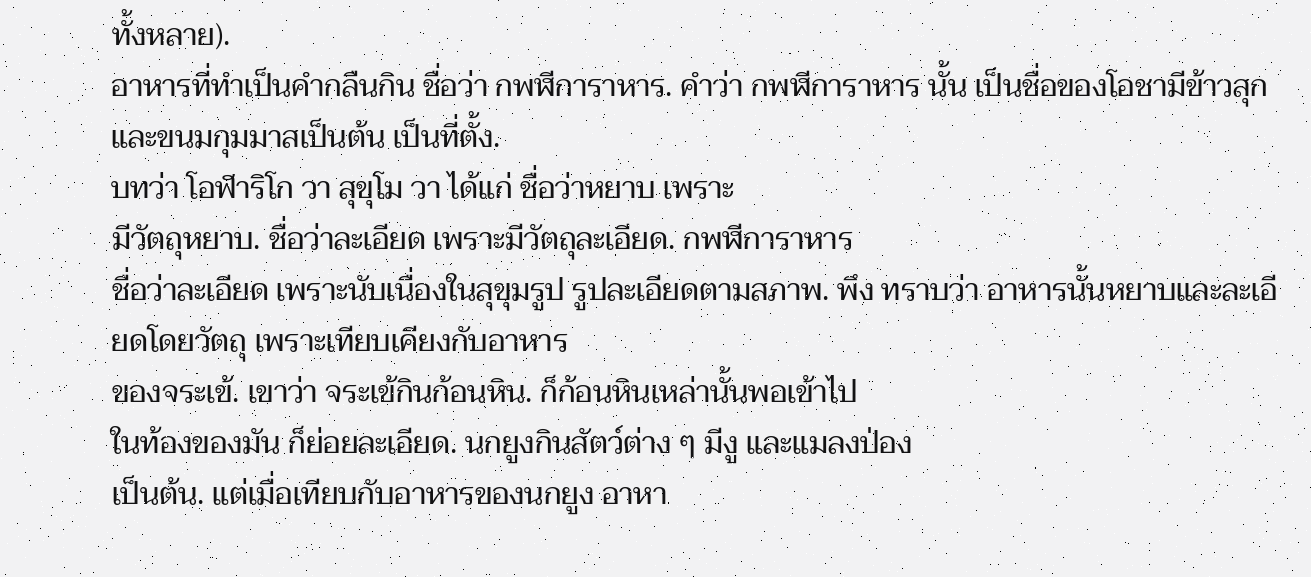ทั้งหลาย).
อาหารที่ทำเป็นคำกลืนกิน ชื่อว่า กพฬีการาหาร. คำว่า กพฬีการาหาร นั้น เป็นชื่อของโอชามีข้าวสุกและขนมกุมมาสเป็นต้น เป็นที่ตั้ง.
บทว่า โอฬาริโก วา สุขุโม วา ได้แก่ ชื่อว่าหยาบ เพราะ
มีวัตถุหยาบ. ชื่อว่าละเอียด เพราะมีวัตถุละเอียด. กพฬีการาหาร
ชื่อว่าละเอียด เพราะนับเนื่องในสุขุมรูป รูปละเอียดตามสภาพ. พึง ทราบว่า อาหารนั้นหยาบและละเอียดโดยวัตถุ เพราะเทียบเคียงกับอาหาร
ของจระเข้. เขาว่า จระเข้กินก้อนหิน. ก็ก้อนหินเหล่านั้นพอเข้าไป
ในท้องของมัน ก็ย่อยละเอียด. นกยูงกินสัตว์ต่าง ๆ มีงู และแมลงป่อง
เป็นต้น. แต่เมื่อเทียบกับอาหารของนกยูง อาหา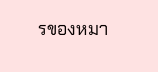รของหมา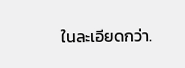ในละเอียดกว่า.